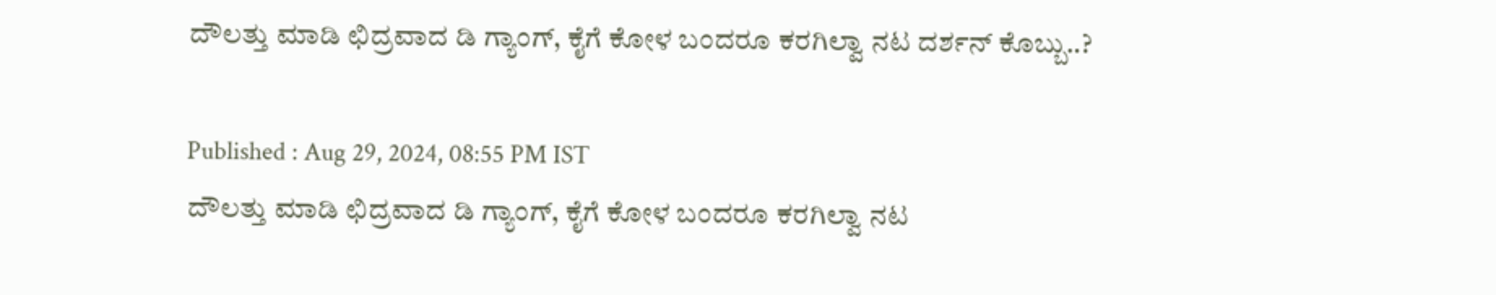ದೌಲತ್ತು ಮಾಡಿ ಛಿದ್ರವಾದ ಡಿ ಗ್ಯಾಂಗ್‌, ಕೈಗೆ ಕೋಳ ಬಂದರೂ ಕರಗಿಲ್ವಾ ನಟ ದರ್ಶನ್ ಕೊಬ್ಬು..?

Published : Aug 29, 2024, 08:55 PM IST
ದೌಲತ್ತು ಮಾಡಿ ಛಿದ್ರವಾದ ಡಿ ಗ್ಯಾಂಗ್‌, ಕೈಗೆ ಕೋಳ ಬಂದರೂ ಕರಗಿಲ್ವಾ ನಟ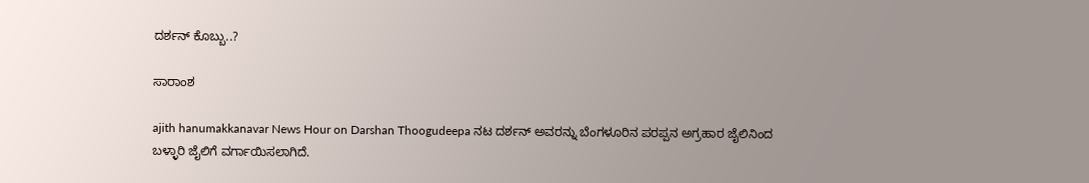ದರ್ಶನ್ ಕೊಬ್ಬು..?

ಸಾರಾಂಶ

ajith hanumakkanavar News Hour on Darshan Thoogudeepa ನಟ ದರ್ಶನ್‌ ಅವರನ್ನು ಬೆಂಗಳೂರಿನ ಪರಪ್ಪನ ಅಗ್ರಹಾರ ಜೈಲಿನಿಂದ ಬಳ್ಳಾರಿ ಜೈಲಿಗೆ ವರ್ಗಾಯಿಸಲಾಗಿದೆ.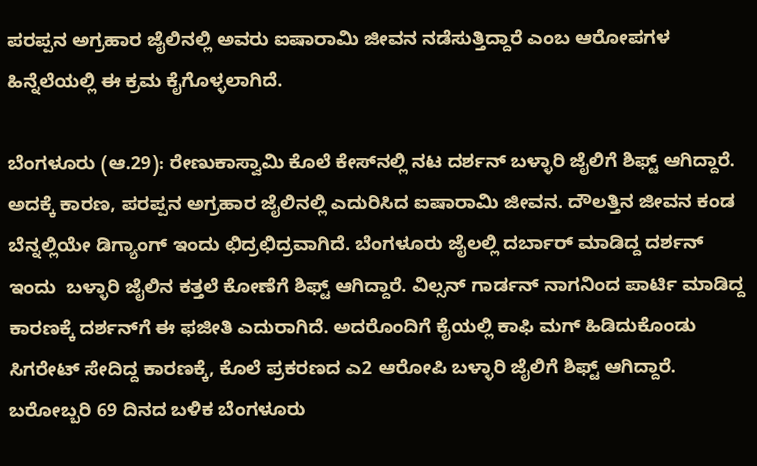ಪರಪ್ಪನ ಅಗ್ರಹಾರ ಜೈಲಿನಲ್ಲಿ ಅವರು ಐಷಾರಾಮಿ ಜೀವನ ನಡೆಸುತ್ತಿದ್ದಾರೆ ಎಂಬ ಆರೋಪಗಳ ಹಿನ್ನೆಲೆಯಲ್ಲಿ ಈ ಕ್ರಮ ಕೈಗೊಳ್ಳಲಾಗಿದೆ.

ಬೆಂಗಳೂರು (ಆ.29): ರೇಣುಕಾಸ್ವಾಮಿ ಕೊಲೆ ಕೇಸ್‌ನಲ್ಲಿ ನಟ ದರ್ಶನ್‌ ಬಳ್ಳಾರಿ ಜೈಲಿಗೆ ಶಿಫ್ಟ್‌ ಆಗಿದ್ದಾರೆ. ಅದಕ್ಕೆ ಕಾರಣ, ಪರಪ್ಪನ ಅಗ್ರಹಾರ ಜೈಲಿನಲ್ಲಿ ಎದುರಿಸಿದ ಐಷಾರಾಮಿ ಜೀವನ. ದೌಲತ್ತಿನ ಜೀವನ ಕಂಡ ಬೆನ್ನಲ್ಲಿಯೇ ಡಿಗ್ಯಾಂಗ್‌ ಇಂದು ಛಿದ್ರಛಿದ್ರವಾಗಿದೆ. ಬೆಂಗಳೂರು ಜೈಲಲ್ಲಿ ದರ್ಬಾರ್ ಮಾಡಿದ್ದ ದರ್ಶನ್‌ ಇಂದು  ಬಳ್ಳಾರಿ ಜೈಲಿನ ಕತ್ತಲೆ ಕೋಣೆಗೆ ಶಿಫ್ಟ್ ಆಗಿದ್ದಾರೆ. ವಿಲ್ಸನ್‌ ಗಾರ್ಡನ್‌ ನಾಗನಿಂದ ಪಾರ್ಟಿ ಮಾಡಿದ್ದ ಕಾರಣಕ್ಕೆ ದರ್ಶನ್‌ಗೆ ಈ ಫಜೀತಿ ಎದುರಾಗಿದೆ. ಅದರೊಂದಿಗೆ ಕೈಯಲ್ಲಿ ಕಾಫಿ ಮಗ್‌ ಹಿಡಿದುಕೊಂಡು ಸಿಗರೇಟ್‌ ಸೇದಿದ್ದ ಕಾರಣಕ್ಕೆ, ಕೊಲೆ ಪ್ರಕರಣದ ಎ2 ಆರೋಪಿ ಬಳ್ಳಾರಿ ಜೈಲಿಗೆ ಶಿಫ್ಟ್‌ ಆಗಿದ್ದಾರೆ. ಬರೋಬ್ಬರಿ 69 ದಿನದ ಬಳಿಕ ಬೆಂಗಳೂರು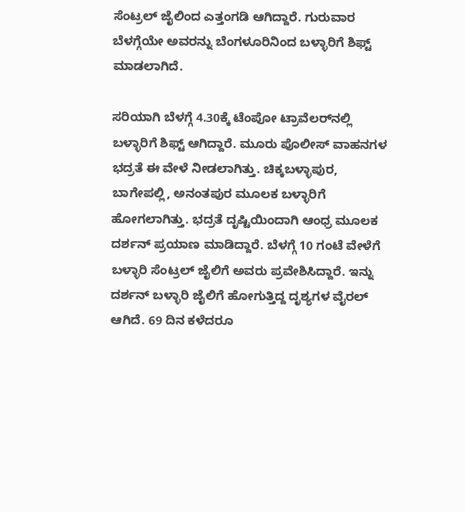ಸೆಂಟ್ರಲ್ ಜೈಲಿಂದ ಎತ್ತಂಗಡಿ ಆಗಿದ್ದಾರೆ. ಗುರುವಾರ ಬೆಳಗ್ಗೆಯೇ ಅವರನ್ನು ಬೆಂಗಳೂರಿನಿಂದ ಬಳ್ಳಾರಿಗೆ ಶಿಫ್ಟ್‌ ಮಾಡಲಾಗಿದೆ.

ಸರಿಯಾಗಿ ಬೆಳಗ್ಗೆ 4.30ಕ್ಕೆ ಟೆಂಪೋ ಟ್ರಾವೆಲರ್‌ನಲ್ಲಿ ಬಳ್ಳಾರಿಗೆ ಶಿಫ್ಟ್‌ ಆಗಿದ್ದಾರೆ. ಮೂರು ಪೊಲೀಸ್ ವಾಹನಗಳ ಭದ್ರತೆ ಈ ವೇಳೆ ನೀಡಲಾಗಿತ್ತು. ಚಿಕ್ಕಬಳ್ಳಾಪುರ, ಬಾಗೇಪಲ್ಲಿ, ಅನಂತಪುರ ಮೂಲಕ ಬಳ್ಳಾರಿಗೆ ಹೋಗಲಾಗಿತ್ತು. ಭದ್ರತೆ ದೃಷ್ಟಿಯಿಂದಾಗಿ ಆಂಧ್ರ ಮೂಲಕ ದರ್ಶನ್ ಪ್ರಯಾಣ ಮಾಡಿದ್ದಾರೆ. ಬೆಳಗ್ಗೆ 10 ಗಂಟೆ ವೇಳೆಗೆ ಬಳ್ಳಾರಿ ಸೆಂಟ್ರಲ್ ಜೈಲಿಗೆ ಅವರು ಪ್ರವೇಶಿಸಿದ್ದಾರೆ. ಇನ್ನು ದರ್ಶನ್‌ ಬಳ್ಳಾರಿ ಜೈಲಿಗೆ ಹೋಗುತ್ತಿದ್ದ ದೃಶ್ಯಗಳ ವೈರಲ್‌ ಆಗಿದೆ. 69 ದಿನ ಕಳೆದರೂ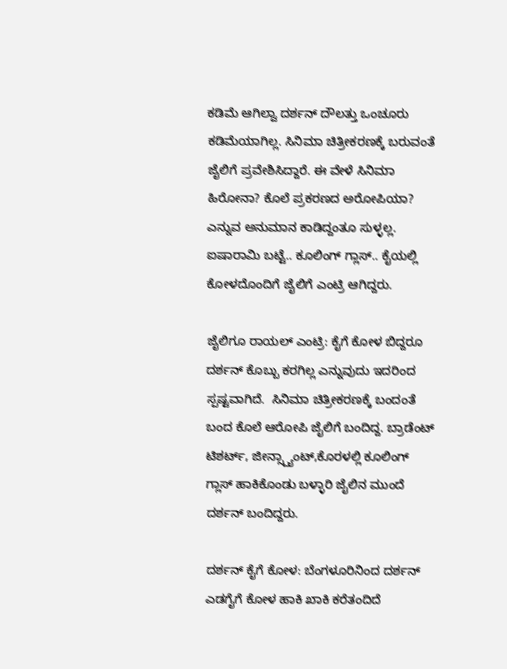ಕಡಿಮೆ ಆಗಿಲ್ವಾ ದರ್ಶನ್ ದೌಲತ್ತು ಒಂಚೂರು ಕಡಿಮೆಯಾಗಿಲ್ಲ. ಸಿನಿಮಾ ಚಿತ್ರೀಕರಣಕ್ಕೆ ಬರುವಂತೆ ಜೈಲಿಗೆ ಪ್ರವೇಶಿಸಿದ್ದಾರೆ. ಈ ವೇಳೆ ಸಿನಿಮಾ ಹಿರೋನಾ? ಕೊಲೆ ಪ್ರಕರಣದ ಅರೋಪಿಯಾ? ಎನ್ನುವ ಅನುಮಾನ ಕಾಡಿದ್ದಂತೂ ಸುಳ್ಳಲ್ಲ. ಐಷಾರಾಮಿ ಬಟ್ಟೆ.. ಕೂಲಿಂಗ್ ಗ್ಲಾಸ್.. ಕೈಯಲ್ಲಿ ಕೋಳದೊಂದಿಗೆ ಜೈಲಿಗೆ ಎಂಟ್ರಿ ಆಗಿದ್ದರು.

ಜೈಲಿಗೂ ರಾಯಲ್ ಎಂಟ್ರಿ: ಕೈಗೆ ಕೋಳ ಬಿದ್ದರೂ ದರ್ಶನ್‌ ಕೊಬ್ಬು ಕರಗಿಲ್ಲ ಎನ್ನುವುದು ಇದರಿಂದ ಸ್ಪಷ್ಟವಾಗಿದೆ.  ಸಿನಿಮಾ ಚಿತ್ರೀಕರಣಕ್ಕೆ ಬಂದಂತೆ ಬಂದ ಕೊಲೆ ಆರೋಪಿ ಜೈಲಿಗೆ ಬಂದಿದ್ದ. ಬ್ರಾಡೆಂಟ್ ಟಿಶರ್ಟ್, ಜೀನ್ಸ್ಪ್ಯಾಂಟ್,ಕೊರಳಲ್ಲಿ ಕೂಲಿಂಗ್‌ ಗ್ಲಾಸ್‌ ಹಾಕಿಕೊಂಡು ಬಳ್ಳಾರಿ ಜೈಲಿನ ಮುಂದೆ ದರ್ಶನ್‌ ಬಂದಿದ್ದರು.

ದರ್ಶನ್‌ ಕೈಗೆ ಕೋಳ: ಬೆಂಗಳೂರಿನಿಂದ ದರ್ಶನ್‌ ಎಡಗೈಗೆ ಕೋಳ ಹಾಕಿ ಖಾಕಿ ಕರೆತಂದಿದೆ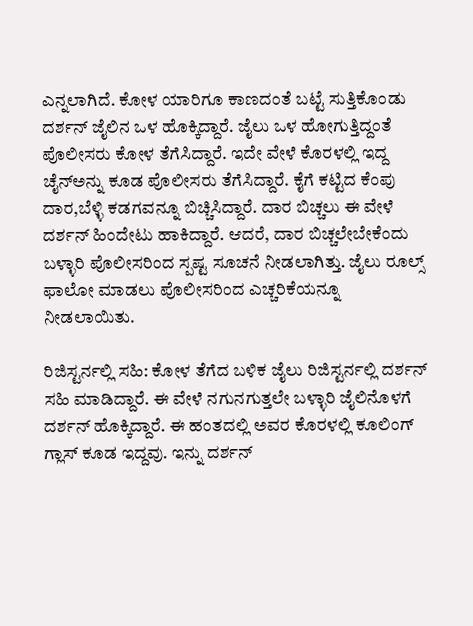ಎನ್ನಲಾಗಿದೆ. ಕೋಳ ಯಾರಿಗೂ ಕಾಣದಂತೆ ಬಟ್ಟೆ ಸುತ್ತಿಕೊಂಡು ದರ್ಶನ್‌ ಜೈಲಿನ ಒಳ ಹೊಕ್ಕಿದ್ದಾರೆ. ಜೈಲು ಒಳ ಹೋಗುತ್ತಿದ್ದಂತೆ ಪೊಲೀಸರು ಕೋಳ ತೆಗೆಸಿದ್ದಾರೆ. ಇದೇ ವೇಳೆ ಕೊರಳಲ್ಲಿ ಇದ್ದ ಚೈನ್‌ಅನ್ನು ಕೂಡ ಪೊಲೀಸರು ತೆಗೆಸಿದ್ದಾರೆ. ಕೈಗೆ ಕಟ್ಟಿದ ಕೆಂಪು ದಾರ,ಬೆಳ್ಳಿ ಕಡಗವನ್ನೂ ಬಿಚ್ಚಿಸಿದ್ದಾರೆ. ದಾರ ಬಿಚ್ಚಲು ಈ ವೇಳೆ ದರ್ಶನ್‌ ಹಿಂದೇಟು ಹಾಕಿದ್ದಾರೆ. ಆದರೆ, ದಾರ ಬಿಚ್ಚಲೇಬೇಕೆಂದು ಬಳ್ಳಾರಿ ಪೊಲೀಸರಿಂದ ಸ್ಪಷ್ಟ ಸೂಚನೆ ನೀಡಲಾಗಿತ್ತು. ಜೈಲು ರೂಲ್ಸ್ ಫಾಲೋ ಮಾಡಲು ಪೊಲೀಸರಿಂದ ಎಚ್ಚರಿಕೆಯನ್ನೂ ನೀಡಲಾಯಿತು.

ರಿಜಿಸ್ಟರ್ನಲ್ಲಿ ಸಹಿ: ಕೋಳ ತೆಗೆದ ಬಳಿಕ ಜೈಲು ರಿಜಿಸ್ಟರ್ನಲ್ಲಿ ದರ್ಶನ್ ಸಹಿ ಮಾಡಿದ್ದಾರೆ. ಈ ವೇಳೆ ನಗುನಗುತ್ತಲೇ ಬಳ್ಳಾರಿ ಜೈಲಿನೊಳಗೆ ದರ್ಶನ್‌ ಹೊಕ್ಕಿದ್ದಾರೆ. ಈ ಹಂತದಲ್ಲಿ ಅವರ ಕೊರಳಲ್ಲಿ ಕೂಲಿಂಗ್‌ ಗ್ಲಾಸ್‌ ಕೂಡ ಇದ್ದವು. ಇನ್ನು ದರ್ಶನ್‌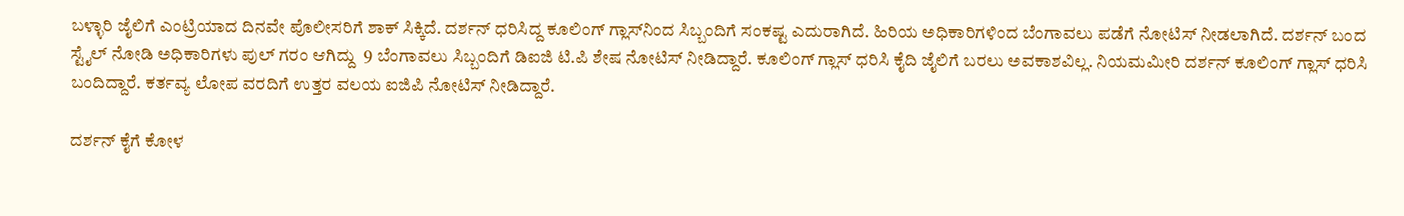ಬಳ್ಳಾರಿ ಜೈಲಿಗೆ ಎಂಟ್ರಿಯಾದ ದಿನವೇ ಪೊಲೀಸರಿಗೆ ಶಾಕ್‌ ಸಿಕ್ಕಿದೆ. ದರ್ಶನ್‌ ಧರಿಸಿದ್ದ ಕೂಲಿಂಗ್‌ ಗ್ಲಾಸ್‌ನಿಂದ ಸಿಬ್ಬಂದಿಗೆ ಸಂಕಷ್ಟ ಎದುರಾಗಿದೆ. ಹಿರಿಯ ಅಧಿಕಾರಿಗಳಿಂದ ಬೆಂಗಾವಲು ಪಡೆಗೆ ನೋಟಿಸ್ ನೀಡಲಾಗಿದೆ. ದರ್ಶನ್ ಬಂದ ಸ್ಟೈಲ್ ನೋಡಿ ಅಧಿಕಾರಿಗಳು ಪುಲ್ ಗರಂ ಆಗಿದ್ದು  9 ಬೆಂಗಾವಲು ಸಿಬ್ಬಂದಿಗೆ ಡಿಐಜಿ ಟಿ‌.ಪಿ ಶೇಷ ನೋಟಿಸ್ ನೀಡಿದ್ದಾರೆ. ಕೂಲಿಂಗ್‌ ಗ್ಲಾಸ್‌ ಧರಿಸಿ ಕೈದಿ ಜೈಲಿಗೆ ಬರಲು ಅವಕಾಶವಿಲ್ಲ. ನಿಯಮಮೀರಿ ದರ್ಶನ್‌ ಕೂಲಿಂಗ್ ಗ್ಲಾಸ್ ಧರಿಸಿ ಬಂದಿದ್ದಾರೆ. ಕರ್ತವ್ಯ ಲೋಪ ವರದಿಗೆ ಉತ್ತರ ವಲಯ ಐಜಿಪಿ ನೋಟಿಸ್ ನೀಡಿದ್ದಾರೆ.

ದರ್ಶನ್ ಕೈಗೆ ಕೋಳ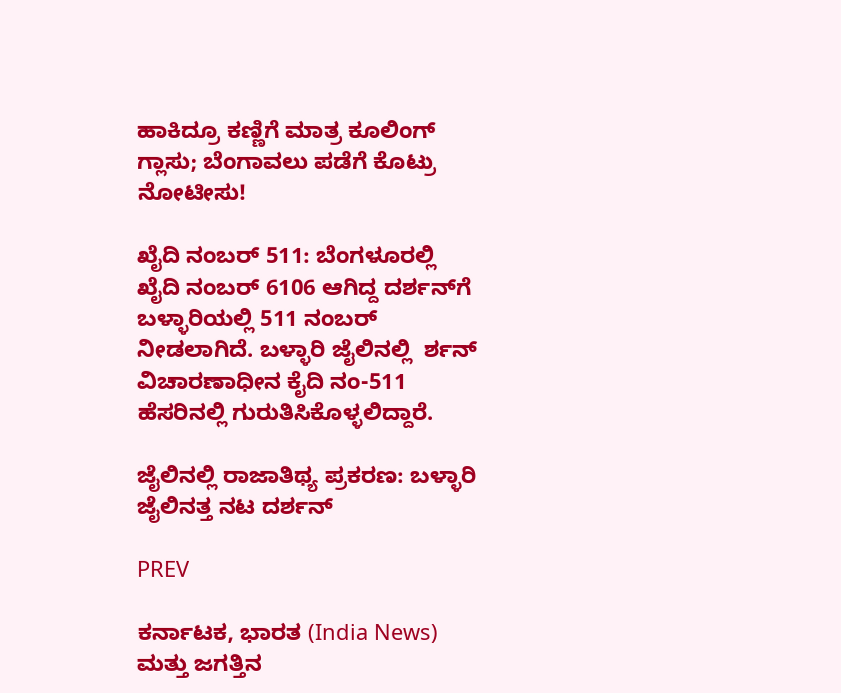ಹಾಕಿದ್ರೂ ಕಣ್ಣಿಗೆ ಮಾತ್ರ ಕೂಲಿಂಗ್ ಗ್ಲಾಸು; ಬೆಂಗಾವಲು ಪಡೆಗೆ ಕೊಟ್ರು ನೋಟೀಸು!

ಖೈದಿ ನಂಬರ್ 511: ಬೆಂಗಳೂರಲ್ಲಿ ಖೈದಿ ನಂಬರ್ 6106 ಆಗಿದ್ದ ದರ್ಶನ್‌ಗೆ ಬಳ್ಳಾರಿಯಲ್ಲಿ 511 ನಂಬರ್‌ ನೀಡಲಾಗಿದೆ. ಬಳ್ಳಾರಿ ಜೈಲಿನಲ್ಲಿ  ರ್ಶನ್ ವಿಚಾರಣಾಧೀನ ಕೈದಿ ನಂ-511 ಹೆಸರಿನಲ್ಲಿ ಗುರುತಿಸಿಕೊಳ್ಳಲಿದ್ದಾರೆ.

ಜೈಲಿನಲ್ಲಿ ರಾಜಾತಿಥ್ಯ ಪ್ರಕರಣ: ಬಳ್ಳಾರಿ ಜೈಲಿನತ್ತ ನಟ ದರ್ಶನ್

PREV

ಕರ್ನಾಟಕ, ಭಾರತ (India News) ಮತ್ತು ಜಗತ್ತಿನ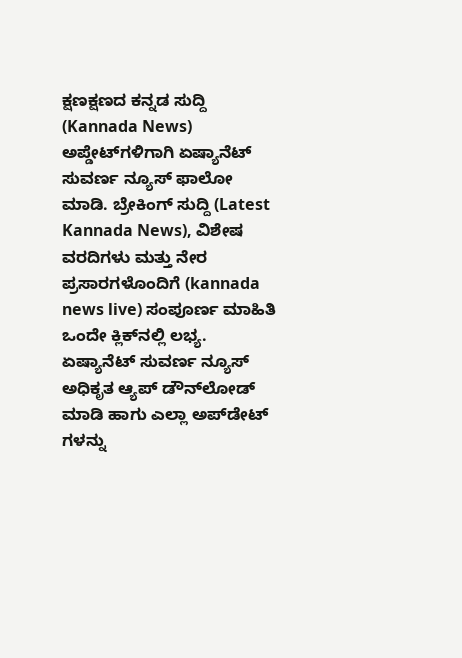ಕ್ಷಣಕ್ಷಣದ ಕನ್ನಡ ಸುದ್ದಿ (Kannada News) ಅಪ್ಡೇಟ್‌ಗಳಿಗಾಗಿ ಏಷ್ಯಾನೆಟ್ ಸುವರ್ಣ ನ್ಯೂಸ್‌ ಫಾಲೋ ಮಾಡಿ. ಬ್ರೇಕಿಂಗ್ ಸುದ್ದಿ (Latest Kannada News), ವಿಶೇಷ ವರದಿಗಳು ಮತ್ತು ನೇರ ಪ್ರಸಾರಗಳೊಂದಿಗೆ (kannada news live) ಸಂಪೂರ್ಣ ಮಾಹಿತಿ ಒಂದೇ ಕ್ಲಿಕ್‌ನಲ್ಲಿ ಲಭ್ಯ. ಏಷ್ಯಾನೆಟ್ ಸುವರ್ಣ ನ್ಯೂಸ್ ಅಧಿಕೃತ ಆ್ಯಪ್ ಡೌನ್‌ಲೋಡ್ ಮಾಡಿ ಹಾಗು ಎಲ್ಲಾ ಅಪ್‌ಡೇಟ್ ಗಳನ್ನು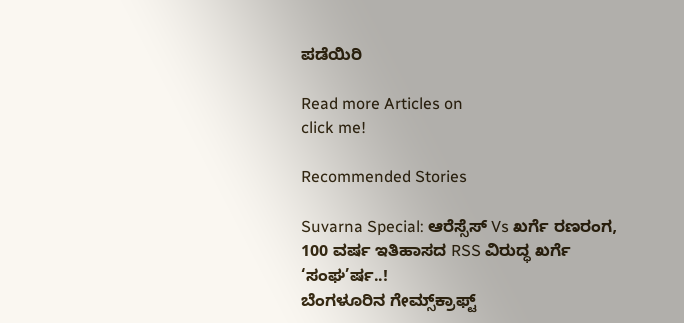ಪಡೆಯಿರಿ

Read more Articles on
click me!

Recommended Stories

Suvarna Special: ಆರೆಸ್ಸೆಸ್ Vs ಖರ್ಗೆ ರಣರಂಗ, 100 ವರ್ಷ ಇತಿಹಾಸದ RSS ವಿರುದ್ಧ ಖರ್ಗೆ ‘ಸಂಘ’ರ್ಷ..!
ಬೆಂಗಳೂರಿನ ಗೇಮ್ಸ್‌ಕ್ರಾಫ್ಟ್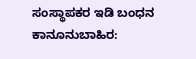ಸಂಸ್ಥಾಪಕರ ಇಡಿ ಬಂಧನ ಕಾನೂನುಬಾಹಿರ: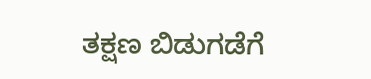ತಕ್ಷಣ ಬಿಡುಗಡೆಗೆ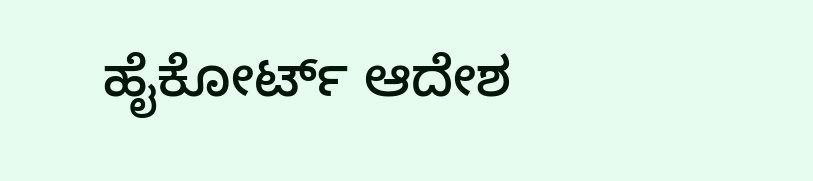ಹೈಕೋರ್ಟ್ ಆದೇಶ